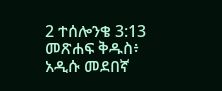2 ተሰሎንቄ 3:13 መጽሐፍ ቅዱስ፥ አዲሱ መደበኛ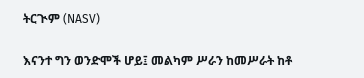ትርጒም (NASV)

እናንተ ግን ወንድሞች ሆይ፤ መልካም ሥራን ከመሥራት ከቶ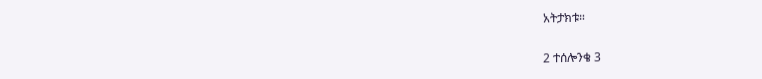አትታክቱ።

2 ተሰሎንቄ 3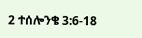2 ተሰሎንቄ 3:6-18